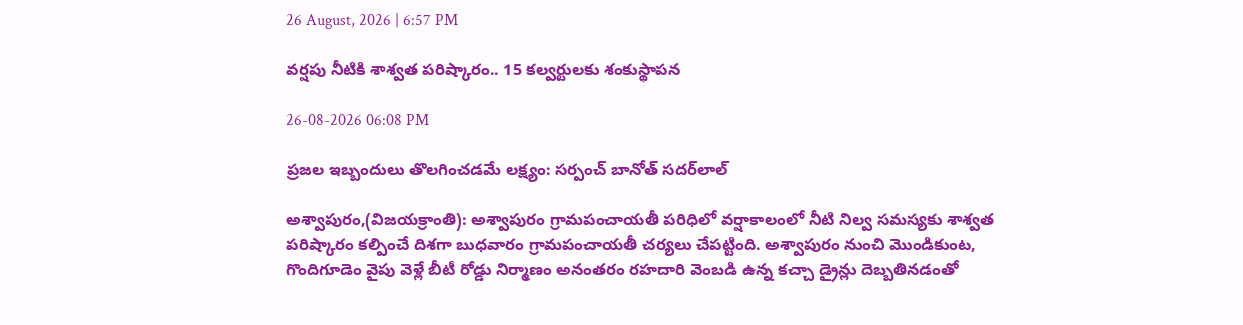26 August, 2026 | 6:57 PM

వర్షపు నీటికి శాశ్వత పరిష్కారం.. 15 కల్వర్టులకు శంకుస్థాపన

26-08-2026 06:08 PM

ప్రజల ఇబ్బందులు తొలగించడమే లక్ష్యం: సర్పంచ్‌ బానోత్‌ సదర్‌లాల్‌

అశ్వాపురం,(విజయక్రాంతి): అశ్వాపురం గ్రామపంచాయతీ పరిధిలో వర్షాకాలంలో నీటి నిల్వ సమస్యకు శాశ్వత పరిష్కారం కల్పించే దిశగా బుధవారం గ్రామపంచాయతీ చర్యలు చేపట్టింది. అశ్వాపురం నుంచి మొండికుంట, గొందిగూడెం వైపు వెళ్లే బీటీ రోడ్డు నిర్మాణం అనంతరం రహదారి వెంబడి ఉన్న కచ్చా డ్రైన్లు దెబ్బతినడంతో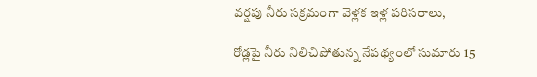వర్షపు నీరు సక్రమంగా వెళ్లక ఇళ్ల పరిసరాలు,

రోడ్లపై నీరు నిలిచిపోతున్న నేపథ్యంలో సుమారు 15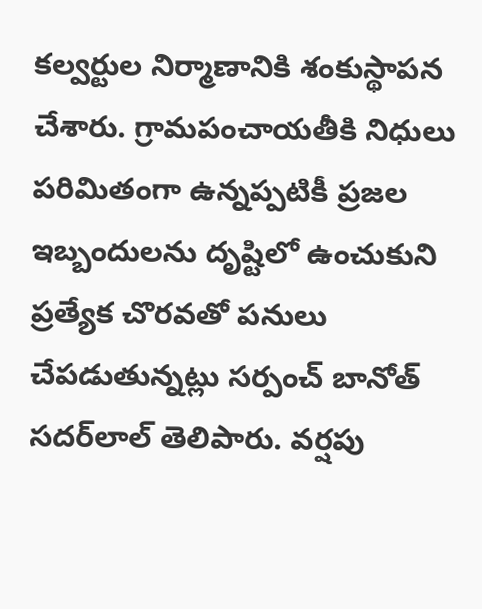కల్వర్టుల నిర్మాణానికి శంకుస్థాపన చేశారు. గ్రామపంచాయతీకి నిధులు పరిమితంగా ఉన్నప్పటికీ ప్రజల ఇబ్బందులను దృష్టిలో ఉంచుకుని ప్రత్యేక చొరవతో పనులు చేపడుతున్నట్లు సర్పంచ్‌ బానోత్‌ సదర్‌లాల్‌ తెలిపారు. వర్షపు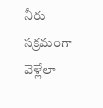నీరు సక్రమంగా వెళ్లేలా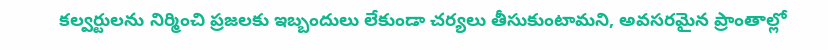కల్వర్టులను నిర్మించి ప్రజలకు ఇబ్బందులు లేకుండా చర్యలు తీసుకుంటామని, అవసరమైన ప్రాంతాల్లో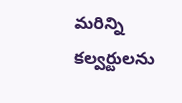మరిన్ని కల్వర్టులను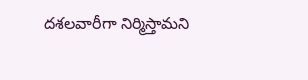దశలవారీగా నిర్మిస్తామని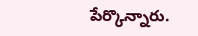పేర్కొన్నారు.